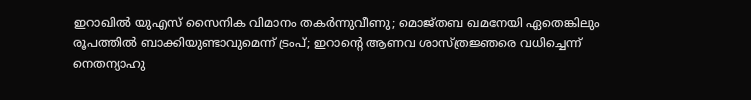ഇറാഖില്‍ യുഎസ് സൈനിക വിമാനം തകര്‍ന്നുവീണു; മൊജ്തബ ഖമനേയി ഏതെങ്കിലും രൂപത്തില്‍ ബാക്കിയുണ്ടാവുമെന്ന് ട്രംപ്; ഇറാന്റെ ആണവ ശാസ്ത്രജ്ഞരെ വധിച്ചെന്ന് നെതന്യാഹു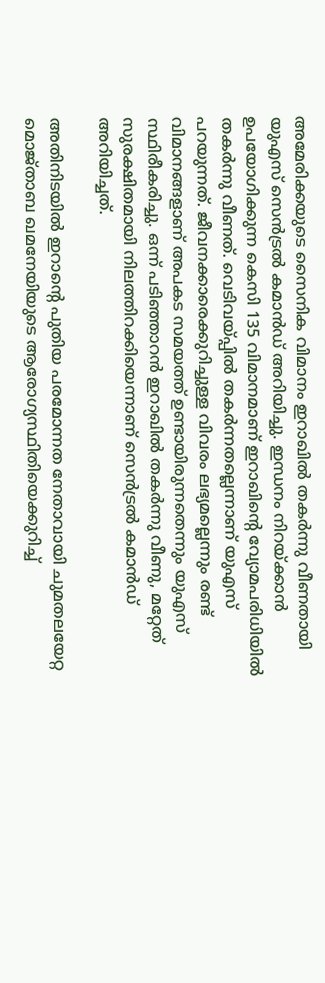അമേരിക്കയുടെ സൈനിക വിമാനം ഇറാഖില്‍ തകര്‍ന്നു വീണതായി യുഎസ് സെന്‍ട്രല്‍ കമാന്‍ഡ് അറിയിച്ചു. ഇന്ധനം നിറയ്ക്കാന്‍ ഉപയോഗിക്കുന്ന കെസി 135 വിമാനമാണ് ഇറാഖിന്റെ വ്യോമപരിധിയില്‍ തകര്‍ന്നു വീണത്. വെടിവയ്പ്പില്‍ തകര്‍ന്നതല്ലെന്നാണ് യുഎസ് പറയുന്നത്. ജീവനക്കാരെക്കുറിച്ചുള്ള വിവരം ലഭ്യമല്ലെന്നും രണ്ട് വിമാനങ്ങളാണ് അപകട സമയത്ത് ഉണ്ടായിരുന്നതെന്നും യുഎസ് സ്ഥിരീകരിച്ചു. ഒന്ന് പടിഞ്ഞാറന്‍ ഇറാഖില്‍ തകര്‍ന്നു വീണു, മറ്റേത് സുരക്ഷിതമായി നിലത്തിറക്കിയെന്നാണ് സെന്‍ട്രല്‍ കമാന്‍ഡ് അറിയിച്ചത്.

അതിനിടയില്‍ ഇറാന്റെ പുതിയ പരമോന്നത നേതാവായി ചുമതലയേറ്റ മൊജ്താബ ഖമനേയിയുടെ ആരോഗ്യസ്ഥിതിയെക്കുറിച്ച്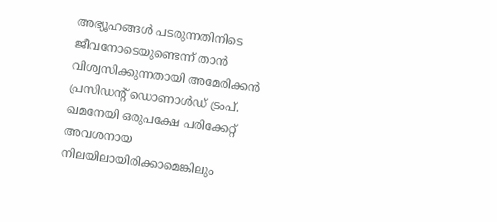അഭ്യൂഹങ്ങള്‍ പടരുന്നതിനിടെ ജീവനോടെയുണ്ടെന്ന് താന്‍ വിശ്വസിക്കുന്നതായി അമേരിക്കന്‍ പ്രസിഡന്റ് ഡൊണാള്‍ഡ് ട്രംപ്. ഖമനേയി ഒരുപക്ഷേ പരിക്കേറ്റ് അവശനായ നിലയിലായിരിക്കാമെങ്കിലും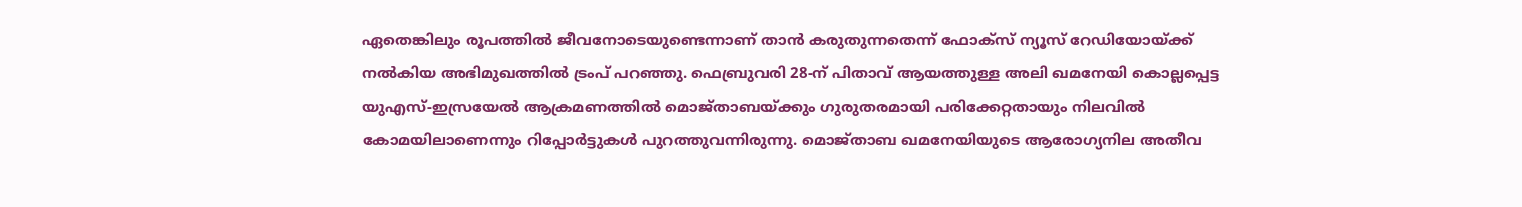ഏതെങ്കിലും രൂപത്തില്‍ ജീവനോടെയുണ്ടെന്നാണ് താന്‍ കരുതുന്നതെന്ന് ഫോക്‌സ് ന്യൂസ് റേഡിയോയ്ക്ക് നല്‍കിയ അഭിമുഖത്തില്‍ ട്രംപ് പറഞ്ഞു. ഫെബ്രുവരി 28-ന് പിതാവ് ആയത്തുള്ള അലി ഖമനേയി കൊല്ലപ്പെട്ട യുഎസ്-ഇസ്രയേല്‍ ആക്രമണത്തില്‍ മൊജ്താബയ്ക്കും ഗുരുതരമായി പരിക്കേറ്റതായും നിലവില്‍ കോമയിലാണെന്നും റിപ്പോര്‍ട്ടുകള്‍ പുറത്തുവന്നിരുന്നു. മൊജ്താബ ഖമനേയിയുടെ ആരോഗ്യനില അതീവ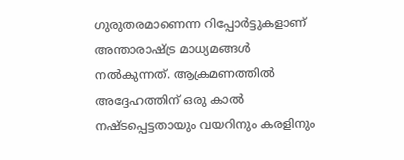ഗുരുതരമാണെന്ന റിപ്പോര്‍ട്ടുകളാണ് അന്താരാഷ്ട്ര മാധ്യമങ്ങള്‍ നല്‍കുന്നത്. ആക്രമണത്തില്‍ അദ്ദേഹത്തിന് ഒരു കാല്‍ നഷ്ടപ്പെട്ടതായും വയറിനും കരളിനും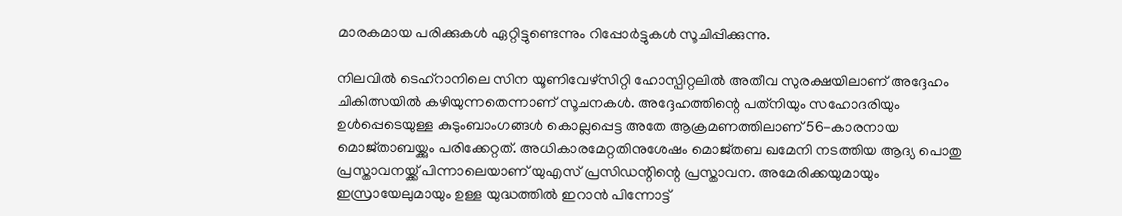മാരകമായ പരിക്കുകള്‍ ഏറ്റിട്ടുണ്ടെന്നും റിപ്പോര്‍ട്ടുകള്‍ സൂചിപ്പിക്കുന്നു.

നിലവില്‍ ടെഹ്റാനിലെ സിന യൂണിവേഴ്‌സിറ്റി ഹോസ്പിറ്റലില്‍ അതീവ സുരക്ഷയിലാണ് അദ്ദേഹം ചികിത്സയില്‍ കഴിയുന്നതെന്നാണ് സൂചനകള്‍. അദ്ദേഹത്തിന്റെ പത്‌നിയും സഹോദരിയും ഉള്‍പ്പെടെയുള്ള കുടുംബാംഗങ്ങള്‍ കൊല്ലപ്പെട്ട അതേ ആക്രമണത്തിലാണ് 56-കാരനായ മൊജ്താബയ്ക്കും പരിക്കേറ്റത്. അധികാരമേറ്റതിനുശേഷം മൊജ്തബ ഖമേനി നടത്തിയ ആദ്യ പൊതു പ്രസ്താവനയ്ക്ക് പിന്നാലെയാണ് യുഎസ് പ്രസിഡന്റിന്റെ പ്രസ്താവന. അമേരിക്കയുമായും ഇസ്രായേലുമായും ഉള്ള യുദ്ധത്തില്‍ ഇറാന്‍ പിന്നോട്ട്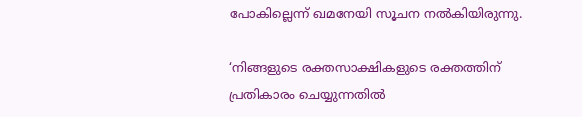പോകില്ലെന്ന് ഖമനേയി സൂചന നല്‍കിയിരുന്നു.

‘നിങ്ങളുടെ രക്തസാക്ഷികളുടെ രക്തത്തിന് പ്രതികാരം ചെയ്യുന്നതില്‍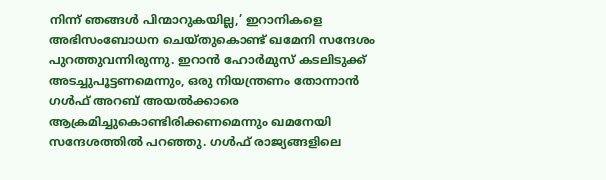നിന്ന് ഞങ്ങള്‍ പിന്മാറുകയില്ല,’ ഇറാനികളെ അഭിസംബോധന ചെയ്തുകൊണ്ട് ഖമേനി സന്ദേശം പുറത്തുവന്നിരുന്നു. ഇറാന്‍ ഹോര്‍മുസ് കടലിടുക്ക് അടച്ചുപൂട്ടണമെന്നും, ഒരു നിയന്ത്രണം തോന്നാന്‍ ഗള്‍ഫ് അറബ് അയല്‍ക്കാരെ ആക്രമിച്ചുകൊണ്ടിരിക്കണമെന്നും ഖമനേയി സന്ദേശത്തില്‍ പറഞ്ഞു. ഗള്‍ഫ് രാജ്യങ്ങളിലെ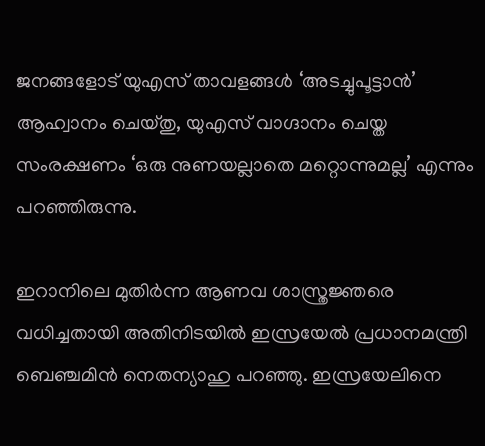ജനങ്ങളോട് യുഎസ് താവളങ്ങള്‍ ‘അടച്ചുപൂട്ടാന്‍’ ആഹ്വാനം ചെയ്തു, യുഎസ് വാഗ്ദാനം ചെയ്ത സംരക്ഷണം ‘ഒരു നുണയല്ലാതെ മറ്റൊന്നുമല്ല’ എന്നും പറഞ്ഞിരുന്നു.

ഇറാനിലെ മുതിര്‍ന്ന ആണവ ശാസ്ത്രജ്ഞരെ വധിച്ചതായി അതിനിടയില്‍ ഇസ്രയേല്‍ പ്രധാനമന്ത്രി ബെഞ്ചമിന്‍ നെതന്യാഹു പറഞ്ഞു. ഇസ്രയേലിനെ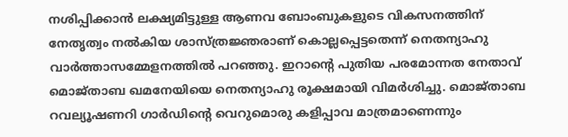നശിപ്പിക്കാന്‍ ലക്ഷ്യമിട്ടുള്ള ആണവ ബോംബുകളുടെ വികസനത്തിന് നേതൃത്വം നല്‍കിയ ശാസ്ത്രജ്ഞരാണ് കൊല്ലപ്പെട്ടതെന്ന് നെതന്യാഹു വാര്‍ത്താസമ്മേളനത്തില്‍ പറഞ്ഞു. ഇറാന്റെ പുതിയ പരമോന്നത നേതാവ് മൊജ്താബ ഖമനേയിയെ നെതന്യാഹു രൂക്ഷമായി വിമര്‍ശിച്ചു. മൊജ്താബ റവല്യൂഷണറി ഗാര്‍ഡിന്റെ വെറുമൊരു കളിപ്പാവ മാത്രമാണെന്നും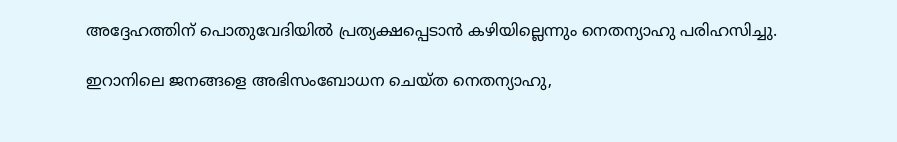അദ്ദേഹത്തിന് പൊതുവേദിയില്‍ പ്രത്യക്ഷപ്പെടാന്‍ കഴിയില്ലെന്നും നെതന്യാഹു പരിഹസിച്ചു.

ഇറാനിലെ ജനങ്ങളെ അഭിസംബോധന ചെയ്ത നെതന്യാഹു,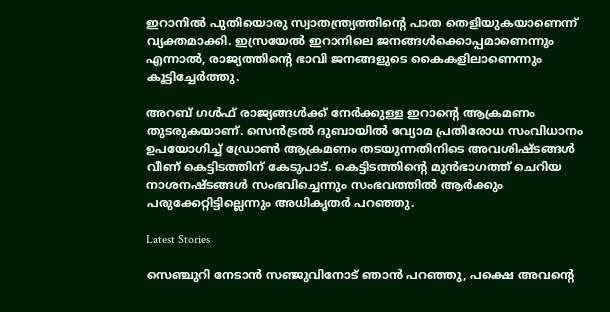ഇറാനില്‍ പുതിയൊരു സ്വാതന്ത്ര്യത്തിന്റെ പാത തെളിയുകയാണെന്ന് വ്യക്തമാക്കി. ഇസ്രയേല്‍ ഇറാനിലെ ജനങ്ങള്‍ക്കൊപ്പമാണെന്നും എന്നാല്‍, രാജ്യത്തിന്റെ ഭാവി ജനങ്ങളുടെ കൈകളിലാണെന്നും കൂട്ടിച്ചേര്‍ത്തു.

അറബ് ഗള്‍ഫ് രാജ്യങ്ങള്‍ക്ക് നേര്‍ക്കുള്ള ഇറാന്റെ ആക്രമണം തുടരുകയാണ്. സെന്‍ട്രല്‍ ദുബായില്‍ വ്യോമ പ്രതിരോധ സംവിധാനം ഉപയോഗിച്ച് ഡ്രോണ്‍ ആക്രമണം തടയുന്നതിനിടെ അവശിഷ്ടങ്ങള്‍ വീണ് കെട്ടിടത്തിന് കേടുപാട്. കെട്ടിടത്തിന്റെ മുന്‍ഭാഗത്ത് ചെറിയ നാശനഷ്ടങ്ങള്‍ സംഭവിച്ചെന്നും സംഭവത്തില്‍ ആര്‍ക്കും പരുക്കേറ്റിട്ടില്ലെന്നും അധികൃതര്‍ പറഞ്ഞു.

Latest Stories

സെഞ്ചുറി നേടാൻ സഞ്ജുവിനോട് ഞാൻ പറഞ്ഞു, പക്ഷെ അവന്റെ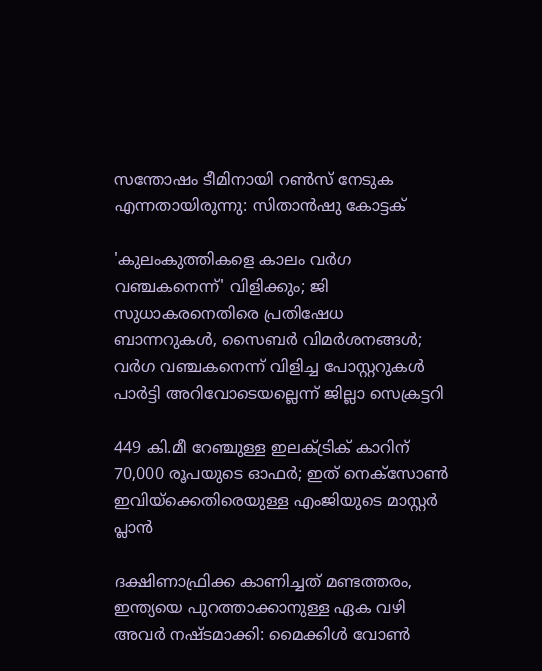സന്തോഷം ടീമിനായി റൺസ് നേടുക എന്നതായിരുന്നു: സിതാൻഷു കോട്ടക്

'കുലംകുത്തികളെ കാലം വര്‍ഗ വഞ്ചകനെന്ന്' വിളിക്കും; ജി സുധാകരനെതിരെ പ്രതിഷേധ ബാന്നറുകള്‍, സൈബര്‍ വിമര്‍ശനങ്ങള്‍; വര്‍ഗ വഞ്ചകനെന്ന് വിളിച്ച പോസ്റ്ററുകള്‍ പാര്‍ട്ടി അറിവോടെയല്ലെന്ന് ജില്ലാ സെക്രട്ടറി

449 കി.മീ റേഞ്ചുള്ള ഇലക്‌ട്രിക് കാറിന് 70,000 രൂപയുടെ ഓഫർ; ഇത് നെക്സോൺ ഇവിയ്ക്കെതിരെയുള്ള എംജിയുടെ മാസ്റ്റർ പ്ലാൻ

ദക്ഷിണാഫ്രിക്ക കാണിച്ചത് മണ്ടത്തരം, ഇന്ത്യയെ പുറത്താക്കാനുള്ള ഏക വഴി അവർ നഷ്ടമാക്കി: മൈക്കിൾ വോൺ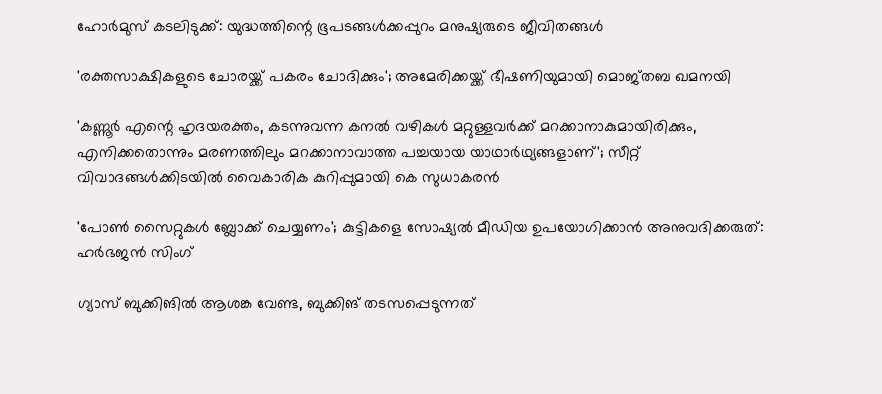ഹോർമുസ് കടലിടുക്ക്: യുദ്ധത്തിന്റെ ഭൂപടങ്ങൾക്കപ്പുറം മനുഷ്യരുടെ ജീവിതങ്ങൾ

'രക്തസാക്ഷികളുടെ ചോരയ്ക്ക് പകരം ചോദിക്കും'; അമേരിക്കയ്ക്ക് ഭീഷണിയുമായി മൊജ്തബ ഖമനയി

'കണ്ണൂര്‍ എന്റെ ഹൃദയരക്തം, കടന്നുവന്ന കനല്‍ വഴികള്‍ മറ്റുള്ളവര്‍ക്ക് മറക്കാനാകുമായിരിക്കും, എനിക്കതൊന്നും മരണത്തിലും മറക്കാനാവാത്ത പച്ചയായ യാഥാര്‍ഥ്യങ്ങളാണ്'; സീറ്റ് വിവാദങ്ങള്‍ക്കിടയില്‍ വൈകാരിക കുറിപ്പുമായി കെ സുധാകരന്‍

'പോൺ സൈറ്റുകൾ ബ്ലോക്ക് ചെയ്യണം'; കുട്ടികളെ സോഷ്യൽ മീഡിയ ഉപയോഗിക്കാൻ അനുവദിക്കരുത്: ഹർഭജൻ സിംഗ്

ഗ്യാസ് ബുക്കിങിൽ ആശങ്ക വേണ്ട, ബുക്കിങ് തടസപ്പെടുന്നത്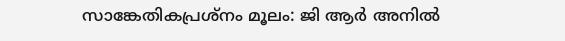സാങ്കേതികപ്രശ്‌നം മൂലം: ജി ആർ അനിൽ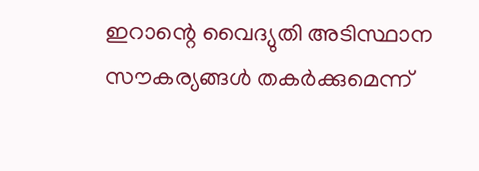ഇറാന്റെ വൈദ്യുതി അടിസ്ഥാന സൗകര്യങ്ങൾ തകർക്കുമെന്ന്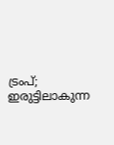ട്രംപ്; ഇരുട്ടിലാകുന്ന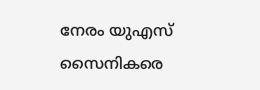നേരം യുഎസ് സൈനികരെ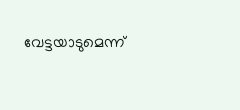വേട്ടയാടുമെന്ന്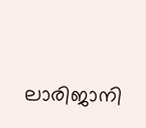ലാരിജാനി